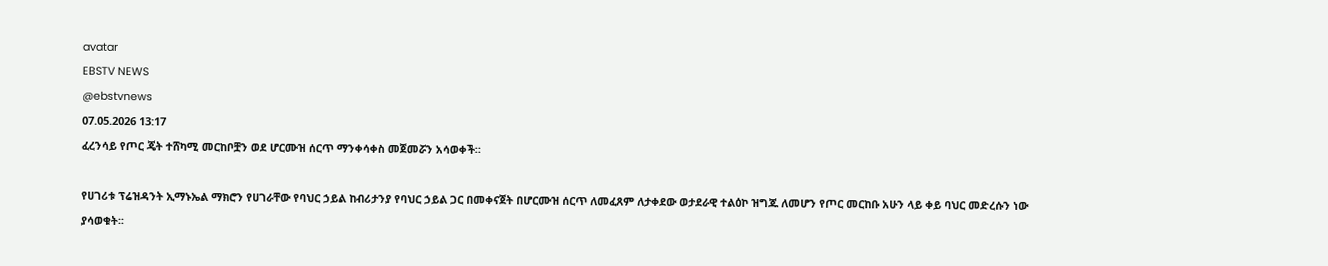avatar
EBSTV NEWS
@ebstvnews
07.05.2026 13:17
ፈረንሳይ የጦር ጄት ተሸካሚ መርከቦቿን ወደ ሆርሙዝ ሰርጥ ማንቀሳቀስ መጀመሯን አሳወቀች።

የሀገሪቱ ፕሬዝዳንት ኢማኑኤል ማክሮን የሀገራቸው የባህር ኃይል ከብሪታንያ የባህር ኃይል ጋር በመቀናጀት በሆርሙዝ ሰርጥ ለመፈጸም ለታቀደው ወታደራዊ ተልዕኮ ዝግጁ ለመሆን የጦር መርከቡ አሁን ላይ ቀይ ባህር መድረሱን ነው ያሳወቁት፡፡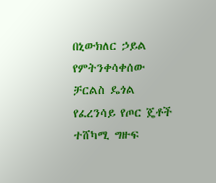በኒውክለር ኃይል የምትንቀሳቀሰው ቻርልስ ዴጎል የፈረንሳይ የጦር ጄቶች ተሸካሚ ግዙፍ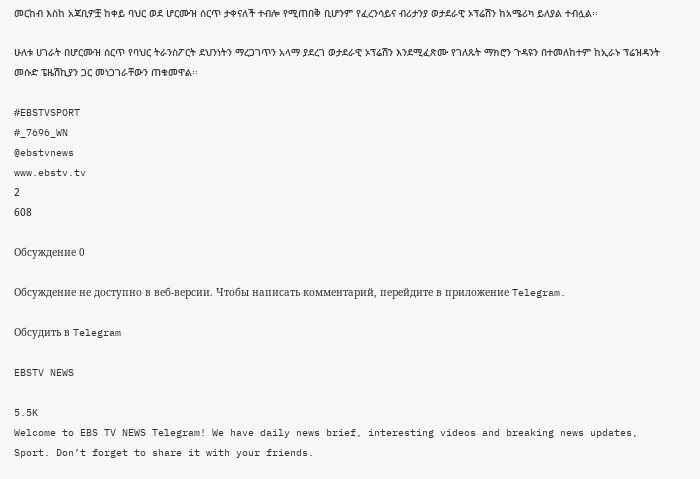መርከብ እስከ አጃቢዎቿ ከቀይ ባህር ወደ ሆርሙዝ ሰርጥ ታቀናለች ተብሎ የሚጠበቅ ቢሆንም የፈረንሳይና ብሪታንያ ወታደራዊ ኦፕሬሽን ከአሜሪካ ይለያል ተብሏል፡፡

ሁለቱ ሀገራት በሆርሙዝ ሰርጥ የባህር ትራንስፖርት ደህንነትን ማረጋገጥን አላማ ያደረገ ወታደራዊ ኦፕሬሽን እንደሚፈጽሙ የገለጹት ማክሮን ጉዳዩን በተመለከተም ከኢራኑ ፕሬዝዳንት መሱድ ፔዜሽኪያን ጋር መነጋገራቸውን ጠቁመዋል፡፡

#EBSTVSPORT
#_7696_WN
@ebstvnews
www.ebstv.tv
2
608

Обсуждение 0

Обсуждение не доступно в веб-версии. Чтобы написать комментарий, перейдите в приложение Telegram.

Обсудить в Telegram

EBSTV NEWS

5.5K
Welcome to EBS TV NEWS Telegram! We have daily news brief, interesting videos and breaking news updates, Sport. Don’t forget to share it with your friends.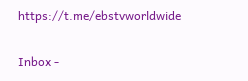https://t.me/ebstvworldwide

Inbox -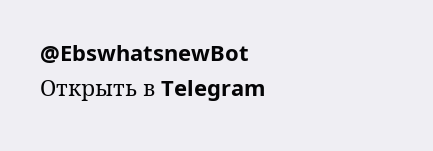@EbswhatsnewBot
Открыть в Telegram